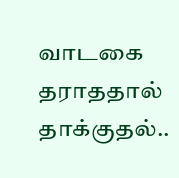வாடகை தராததால் தாக்குதல்..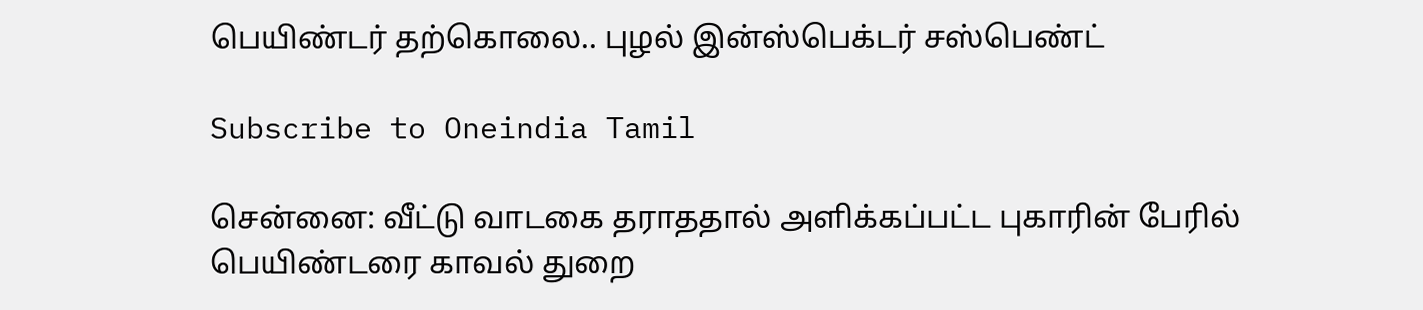பெயிண்டர் தற்கொலை.. புழல் இன்ஸ்பெக்டர் சஸ்பெண்ட்

Subscribe to Oneindia Tamil

சென்னை: வீட்டு வாடகை தராததால் அளிக்கப்பட்ட புகாரின் பேரில் பெயிண்டரை காவல் துறை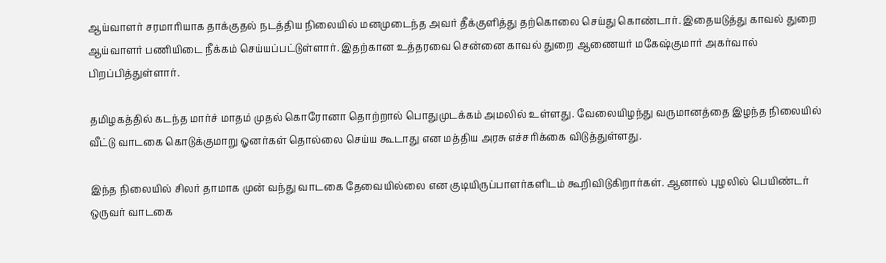ஆய்வாளர் சரமாரியாக தாக்குதல் நடத்திய நிலையில் மனமுடைந்த அவர் தீக்குளித்து தற்கொலை செய்து கொண்டார். இதையடுத்து காவல் துறை ஆய்வாளர் பணியிடை நீக்கம் செய்யப்பட்டுள்ளார். இதற்கான உத்தரவை சென்னை காவல் துறை ஆணையர் மகேஷ்குமார் அகர்வால் பிறப்பித்துள்ளார்.

தமிழகத்தில் கடந்த மார்ச் மாதம் முதல் கொரோனா தொற்றால் பொதுமுடக்கம் அமலில் உள்ளது. வேலையிழந்து வருமானத்தை இழந்த நிலையில் வீட்டு வாடகை கொடுக்குமாறு ஓனர்கள் தொல்லை செய்ய கூடாது என மத்திய அரசு எச்சரிக்கை விடுத்துள்ளது.

இந்த நிலையில் சிலர் தாமாக முன் வந்து வாடகை தேவையில்லை என குடியிருப்பாளர்களிடம் கூறிவிடுகிறார்கள். ஆனால் புழலில் பெயிண்டர் ஒருவர் வாடகை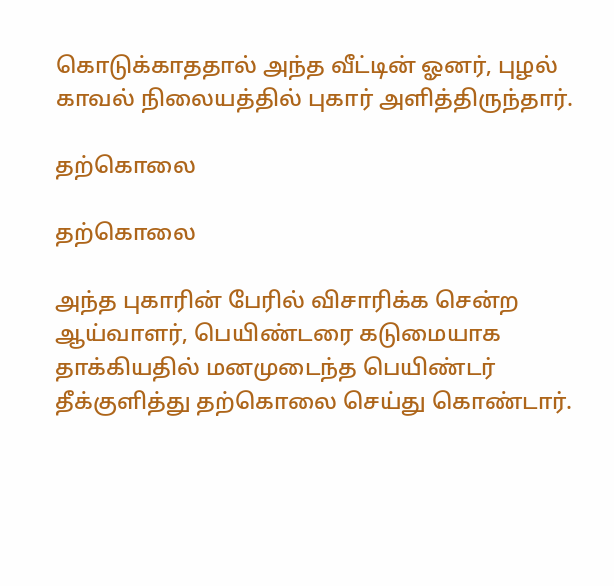கொடுக்காததால் அந்த வீட்டின் ஓனர், புழல் காவல் நிலையத்தில் புகார் அளித்திருந்தார்.

தற்கொலை

தற்கொலை

அந்த புகாரின் பேரில் விசாரிக்க சென்ற ஆய்வாளர், பெயிண்டரை கடுமையாக தாக்கியதில் மனமுடைந்த பெயிண்டர் தீக்குளித்து தற்கொலை செய்து கொண்டார்.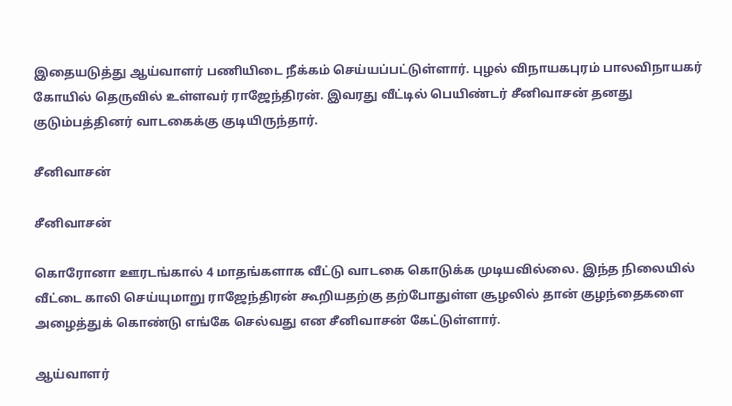இதையடுத்து ஆய்வாளர் பணியிடை நீக்கம் செய்யப்பட்டுள்ளார். புழல் விநாயகபுரம் பாலவிநாயகர் கோயில் தெருவில் உள்ளவர் ராஜேந்திரன். இவரது வீட்டில் பெயிண்டர் சீனிவாசன் தனது குடும்பத்தினர் வாடகைக்கு குடியிருந்தார்.

சீனிவாசன்

சீனிவாசன்

கொரோனா ஊரடங்கால் 4 மாதங்களாக வீட்டு வாடகை கொடுக்க முடியவில்லை. இந்த நிலையில் வீட்டை காலி செய்யுமாறு ராஜேந்திரன் கூறியதற்கு தற்போதுள்ள சூழலில் தான் குழந்தைகளை அழைத்துக் கொண்டு எங்கே செல்வது என சீனிவாசன் கேட்டுள்ளார்.

ஆய்வாளர்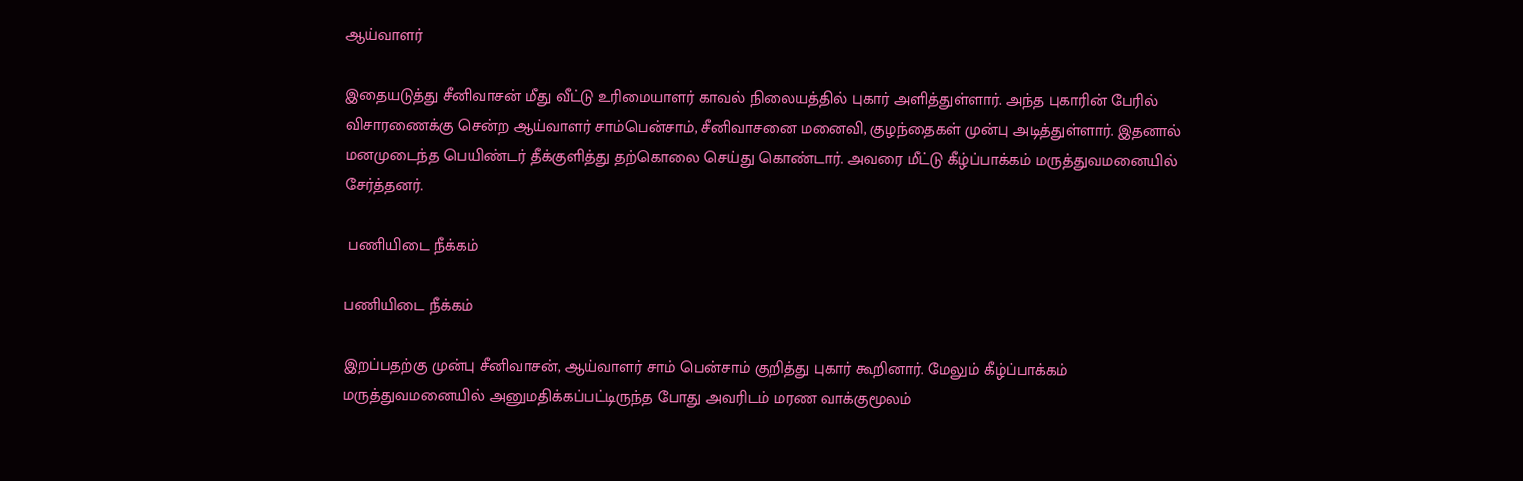ஆய்வாளர்

இதையடுத்து சீனிவாசன் மீது வீட்டு உரிமையாளர் காவல் நிலையத்தில் புகார் அளித்துள்ளார். அந்த புகாரின் பேரில் விசாரணைக்கு சென்ற ஆய்வாளர் சாம்பென்சாம், சீனிவாசனை மனைவி, குழந்தைகள் முன்பு அடித்துள்ளார். இதனால் மனமுடைந்த பெயிண்டர் தீக்குளித்து தற்கொலை செய்து கொண்டார். அவரை மீட்டு கீழ்ப்பாக்கம் மருத்துவமனையில் சேர்த்தனர்.

 பணியிடை நீக்கம்

பணியிடை நீக்கம்

இறப்பதற்கு முன்பு சீனிவாசன், ஆய்வாளர் சாம் பென்சாம் குறித்து புகார் கூறினார். மேலும் கீழ்ப்பாக்கம் மருத்துவமனையில் அனுமதிக்கப்பட்டிருந்த போது அவரிடம் மரண வாக்குமூலம்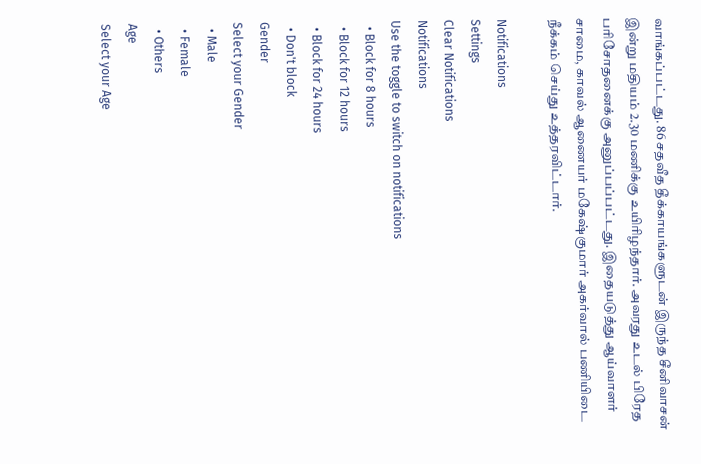வாங்கப்பட்டது. 86 சதவீத தீக்காயங்களுடன் இருந்த சீனிவாசன் இன்று மதியம் 2.30 மணிக்கு உயிரிழந்தார். அவரது உடல் பிரேத பரிசோதனைக்கு அனுப்பப்பட்டது. இதையடுத்து ஆய்வாளர் சாமை, காவல் ஆணையர் மகேஷ்குமார் அகர்வால் பணியிடை நீக்கம் செய்து உத்தரவிட்டார்.

Notifications
Settings
Clear Notifications
Notifications
Use the toggle to switch on notifications
  • Block for 8 hours
  • Block for 12 hours
  • Block for 24 hours
  • Don't block
Gender
Select your Gender
  • Male
  • Female
  • Others
Age
Select your Age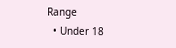Range
  • Under 18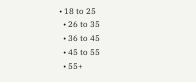• 18 to 25
  • 26 to 35
  • 36 to 45
  • 45 to 55
  • 55+